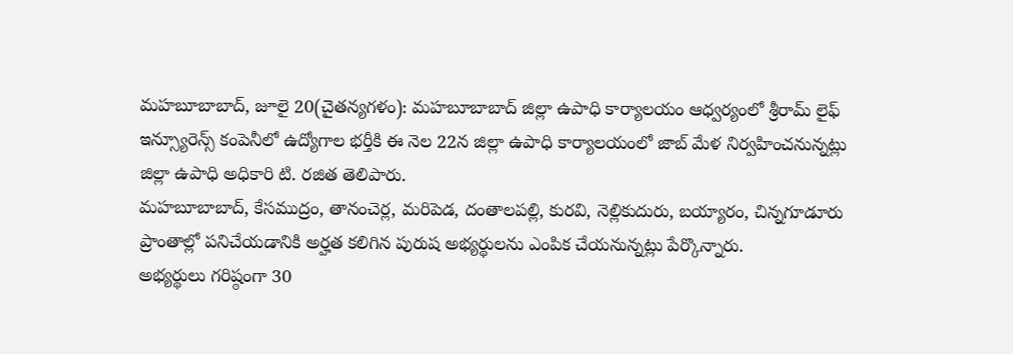మహబూబాబాద్, జూలై 20(చైతన్యగళం): మహబూబాబాద్ జిల్లా ఉపాధి కార్యాలయం ఆధ్వర్యంలో శ్రీరామ్ లైఫ్ ఇన్స్యూరెన్స్ కంపెనీలో ఉద్యోగాల భర్తీకి ఈ నెల 22న జిల్లా ఉపాధి కార్యాలయంలో జాబ్ మేళ నిర్వహించనున్నట్లు జిల్లా ఉపాధి అధికారి టి. రజిత తెలిపారు.
మహబూబాబాద్, కేసముద్రం, తానంచెర్ల, మరిపెడ, దంతాలపల్లి, కురవి, నెల్లికుదురు, బయ్యారం, చిన్నగూడూరు ప్రాంతాల్లో పనిచేయడానికి అర్హత కలిగిన పురుష అభ్యర్థులను ఎంపిక చేయనున్నట్లు పేర్కొన్నారు.
అభ్యర్థులు గరిష్ఠంగా 30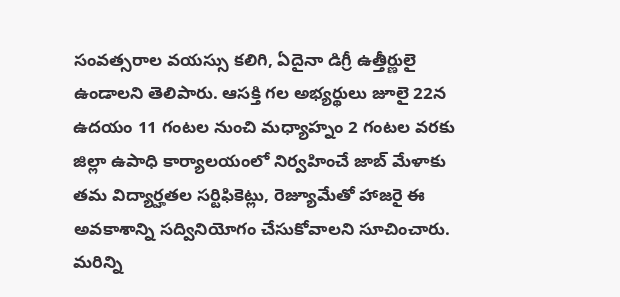సంవత్సరాల వయస్సు కలిగి, ఏదైనా డిగ్రీ ఉత్తీర్ణులై ఉండాలని తెలిపారు. ఆసక్తి గల అభ్యర్థులు జూలై 22న ఉదయం 11 గంటల నుంచి మధ్యాహ్నం 2 గంటల వరకు జిల్లా ఉపాధి కార్యాలయంలో నిర్వహించే జాబ్ మేళాకు తమ విద్యార్హతల సర్టిఫికెట్లు, రెజ్యూమేతో హాజరై ఈ అవకాశాన్ని సద్వినియోగం చేసుకోవాలని సూచించారు.
మరిన్ని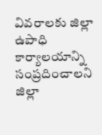వివరాలకు జిల్లా ఉపాధి కార్యాలయాన్ని సంప్రదించాలని జిల్లా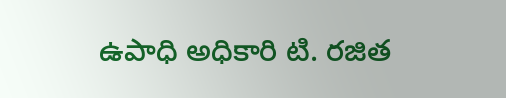ఉపాధి అధికారి టి. రజిత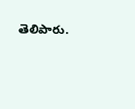తెలిపారు.